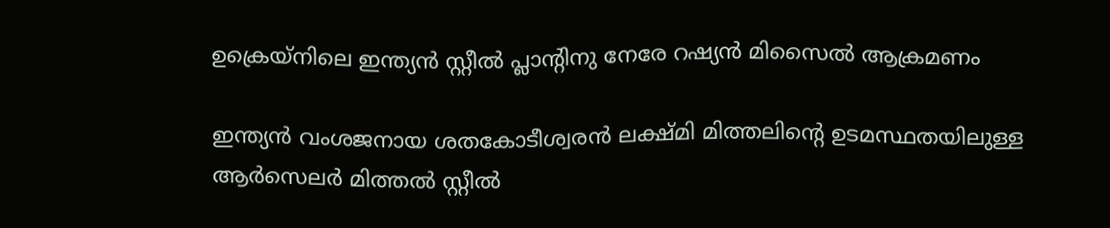ഉക്രെയ്നിലെ ഇന്ത്യൻ സ്റ്റീൽ പ്ലാന്‍റിനു നേരേ റഷ്യൻ മിസൈൽ ആക്രമണം

ഇന്ത്യൻ വംശജനായ ശതകോടീശ്വരൻ ലക്ഷ്മി മിത്തലിന്‍റെ ഉടമസ്ഥതയിലുള്ള ആർസെലർ മിത്തൽ സ്റ്റീൽ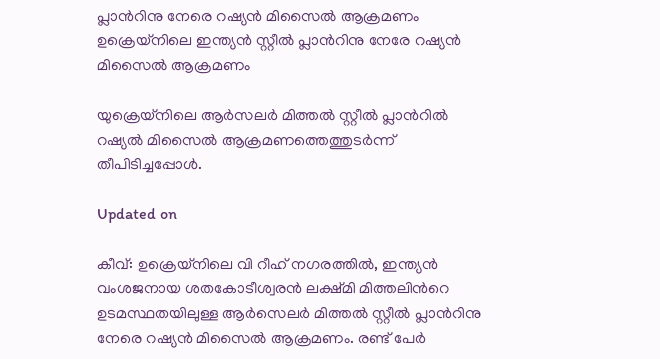പ്ലാന്‍റിനു നേരെ റഷ്യൻ മിസൈൽ ആക്രമണം
ഉക്രെയ്നിലെ ഇന്ത്യൻ സ്റ്റീൽ പ്ലാന്‍റിനു നേരേ റഷ്യൻ മിസൈൽ ആക്രമണം

യുക്രെയ്നിലെ ആർസലർ മിത്തൽ സ്റ്റീൽ പ്ലാന്‍റിൽ റഷ്യൽ മിസൈൽ ആക്രമണത്തെത്തുടർന്ന് തീപിടിച്ചപ്പോൾ.

Updated on

കീവ്: ഉക്രെയ്നിലെ വി റീഹ് നഗരത്തിൽ, ഇന്ത്യൻ വംശജനായ ശതകോടീശ്വരൻ ലക്ഷ്മി മിത്തലിന്‍റെ ഉടമസ്ഥതയിലുള്ള ആർസെലർ മിത്തൽ സ്റ്റീൽ പ്ലാന്‍റിനു നേരെ റഷ്യൻ മിസൈൽ ആക്രമണം. രണ്ട് പേർ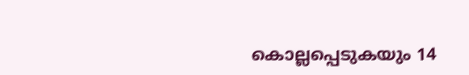കൊല്ലപ്പെടുകയും 14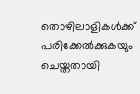തൊഴിലാളികൾക്ക് പരിക്കേൽക്കുകയും ചെയ്തതായി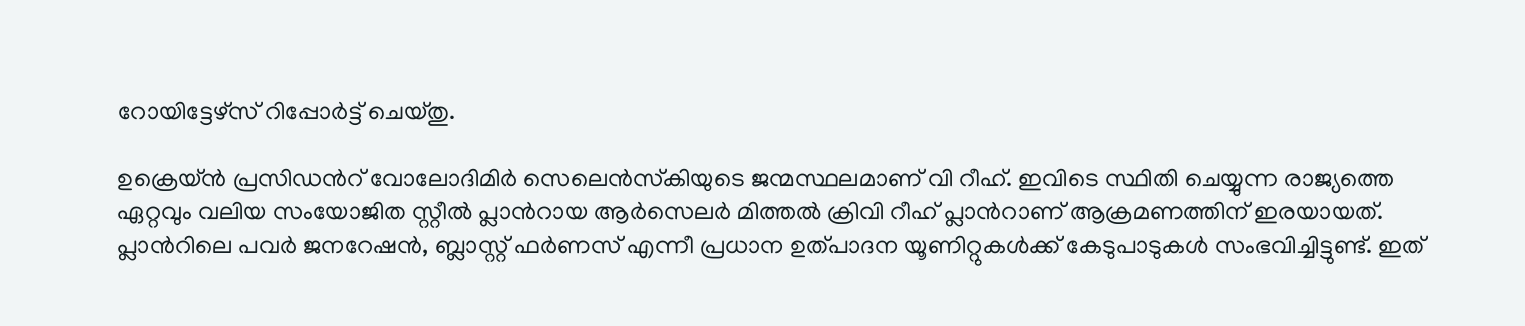റോയിട്ടേഴ്സ് റിപ്പോർട്ട് ചെയ്തു.

ഉക്രെയ്ൻ പ്രസിഡന്‍റ് വോലോദിമിർ സെലെൻസ്‌കിയുടെ ജന്മസ്ഥലമാണ് വി റീഹ്. ഇവിടെ സ്ഥിതി ചെയ്യുന്ന രാജ്യത്തെ ഏറ്റവും വലിയ സംയോജിത സ്റ്റീൽ പ്ലാന്‍റായ ആർസെലർ മിത്തൽ ക്രിവി റീഹ് പ്ലാന്‍റാണ് ആക്രമണത്തിന് ഇരയായത്. പ്ലാന്‍റിലെ പവർ ജനറേഷൻ, ബ്ലാസ്റ്റ് ഫർണസ് എന്നീ പ്രധാന ഉത്പാദന യൂണിറ്റുകൾക്ക് കേടുപാടുകൾ സംഭവിച്ചിട്ടുണ്ട്. ഇത്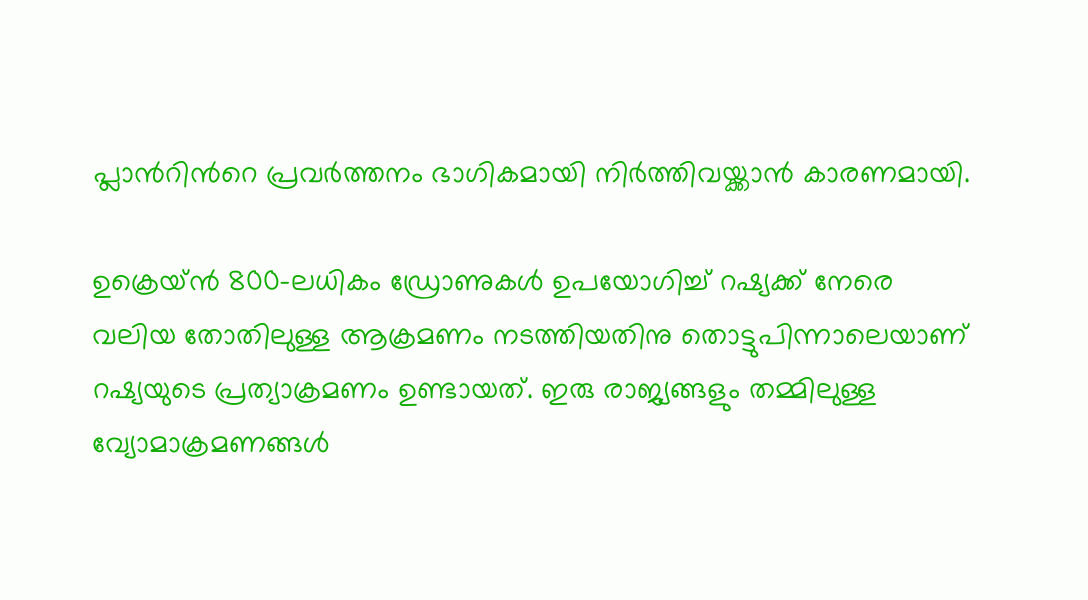പ്ലാന്‍റിന്‍റെ പ്രവർത്തനം ഭാഗികമായി നിർത്തിവയ്ക്കാൻ കാരണമായി.

ഉക്രെയ്ൻ 800-ലധികം ഡ്രോണുകൾ ഉപയോഗിച്ച് റഷ്യക്ക് നേരെ വലിയ തോതിലുള്ള ആക്രമണം നടത്തിയതിനു തൊട്ടുപിന്നാലെയാണ് റഷ്യയുടെ പ്രത്യാക്രമണം ഉണ്ടായത്. ഇരു രാജ്യങ്ങളും തമ്മിലുള്ള വ്യോമാക്രമണങ്ങൾ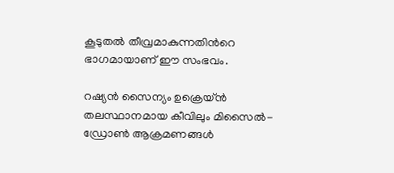കൂടുതൽ തീവ്രമാകുന്നതിന്‍റെ ഭാഗമായാണ് ഈ സംഭവം.

റഷ്യൻ സൈന്യം ഉക്രെയ്ൻ തലസ്ഥാനമായ കീവിലും മിസൈൽ-ഡ്രോൺ ആക്രമണങ്ങൾ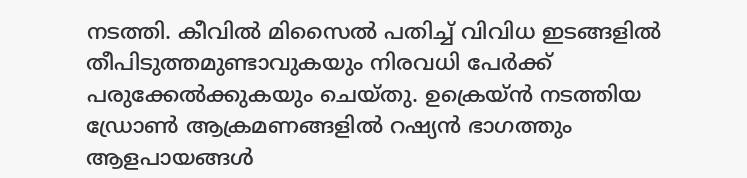നടത്തി. കീവിൽ മിസൈൽ പതിച്ച് വിവിധ ഇടങ്ങളിൽ തീപിടുത്തമുണ്ടാവുകയും നിരവധി പേർക്ക് പരുക്കേൽക്കുകയും ചെയ്തു. ഉക്രെയ്ൻ നടത്തിയ ഡ്രോൺ ആക്രമണങ്ങളിൽ റഷ്യൻ ഭാഗത്തും ആളപായങ്ങൾ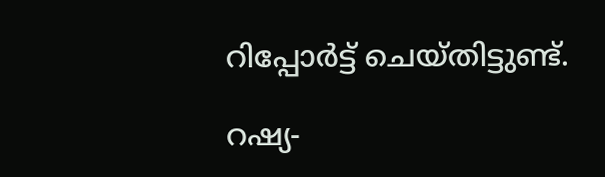റിപ്പോർട്ട് ചെയ്തിട്ടുണ്ട്.

റഷ്യ-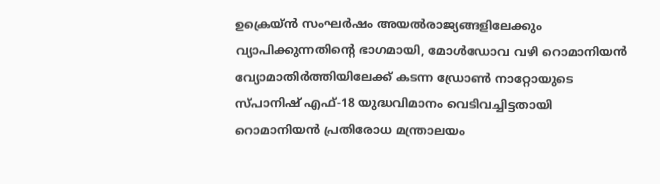ഉക്രെയ്ൻ സംഘർഷം അയൽരാജ്യങ്ങളിലേക്കും വ്യാപിക്കുന്നതിന്‍റെ ഭാഗമായി, മോൾഡോവ വഴി റൊമാനിയൻ വ്യോമാതിർത്തിയിലേക്ക് കടന്ന ഡ്രോൺ നാറ്റോയുടെ സ്പാനിഷ് എഫ്-18 യുദ്ധവിമാനം വെടിവച്ചിട്ടതായി റൊമാനിയൻ പ്രതിരോധ മന്ത്രാലയം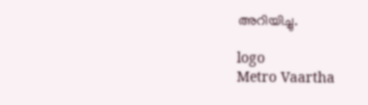അറിയിച്ചു.

logo
Metro Vaartha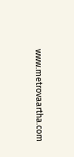www.metrovaartha.com